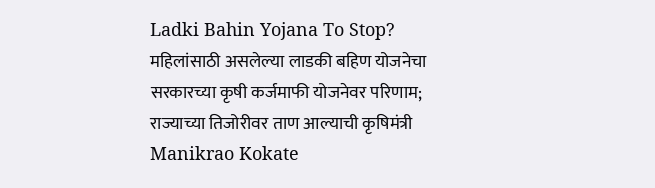Ladki Bahin Yojana To Stop? महिलांसाठी असलेल्या लाडकी बहिण योजनेचा सरकारच्या कृषी कर्जमाफी योजनेवर परिणाम; राज्याच्या तिजोरीवर ताण आल्याची कृषिमंत्री Manikrao Kokate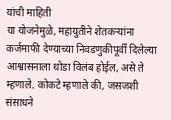यांची माहिती
या योजनेमुळे, महायुतीने शेतकऱ्यांना कर्जमाफी देण्याच्या निवडणुकीपूर्वी दिलेल्या आश्वासनाला थोडा विलंब होईल, असे ते म्हणाले. कोकटे म्हणाले की, जसजशी संसाधने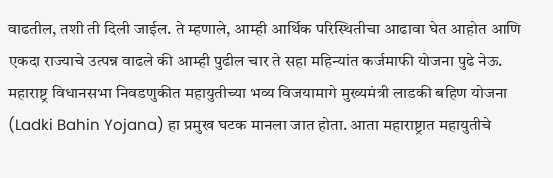वाढतील, तशी ती दिली जाईल. ते म्हणाले, आम्ही आर्थिक परिस्थितीचा आढावा घेत आहोत आणि एकदा राज्याचे उत्पन्न वाढले की आम्ही पुढील चार ते सहा महिन्यांत कर्जमाफी योजना पुढे नेऊ.
महाराष्ट्र विधानसभा निवडणुकीत महायुतीच्या भव्य विजयामागे मुख्यमंत्री लाडकी बहिण योजना (Ladki Bahin Yojana) हा प्रमुख घटक मानला जात होता. आता महाराष्ट्रात महायुतीचे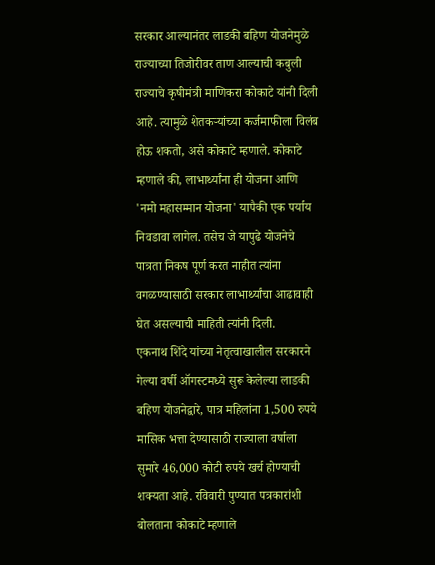सरकार आल्यानंतर लाडकी बहिण योजनेमुळे राज्याच्या तिजोरीवर ताण आल्याची कबुली राज्याचे कृषीमंत्री माणिकरा कोकाटे यांनी दिली आहे. त्यामुळे शेतकऱ्यांच्या कर्जमाफीला विलंब होऊ शकतो, असे कोकाटे म्हणाले. कोकाटे म्हणाले की, लाभार्थ्यांना ही योजना आणि 'नमो महासम्मान योजना' यापैकी एक पर्याय निवडावा लागेल. तसेच जे यापुढे योजनेचे पात्रता निकष पूर्ण करत नाहीत त्यांना वगळण्यासाठी सरकार लाभार्थ्यांचा आढावाही घेत असल्याची माहिती त्यांनी दिली.
एकनाथ शिंदे यांच्या नेतृत्वाखालील सरकारने गेल्या वर्षी ऑगस्टमध्ये सुरू केलेल्या लाडकी बहिण योजनेद्वारे, पात्र महिलांना 1,500 रुपये मासिक भत्ता देण्यासाठी राज्याला वर्षाला सुमारे 46,000 कोटी रुपये खर्च होण्याची शक्यता आहे. रविवारी पुण्यात पत्रकारांशी बोलताना कोकाटे म्हणाले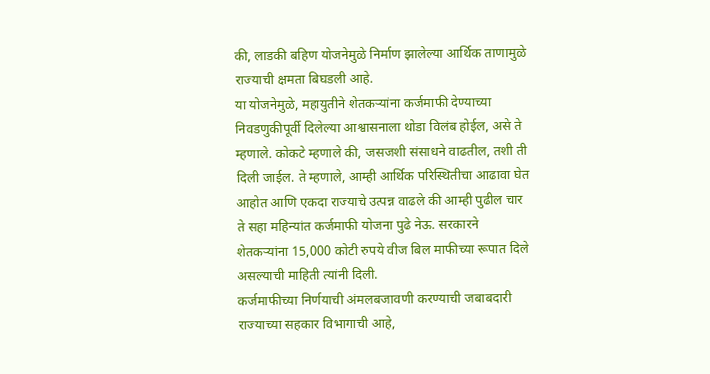की, लाडकी बहिण योजनेमुळे निर्माण झालेल्या आर्थिक ताणामुळे राज्याची क्षमता बिघडली आहे.
या योजनेमुळे, महायुतीने शेतकऱ्यांना कर्जमाफी देण्याच्या निवडणुकीपूर्वी दिलेल्या आश्वासनाला थोडा विलंब होईल, असे ते म्हणाले. कोकटे म्हणाले की, जसजशी संसाधने वाढतील, तशी ती दिली जाईल. ते म्हणाले, आम्ही आर्थिक परिस्थितीचा आढावा घेत आहोत आणि एकदा राज्याचे उत्पन्न वाढले की आम्ही पुढील चार ते सहा महिन्यांत कर्जमाफी योजना पुढे नेऊ. सरकारने शेतकऱ्यांना 15,000 कोटी रुपये वीज बिल माफीच्या रूपात दिले असल्याची माहिती त्यांनी दिली.
कर्जमाफीच्या निर्णयाची अंमलबजावणी करण्याची जबाबदारी राज्याच्या सहकार विभागाची आहे,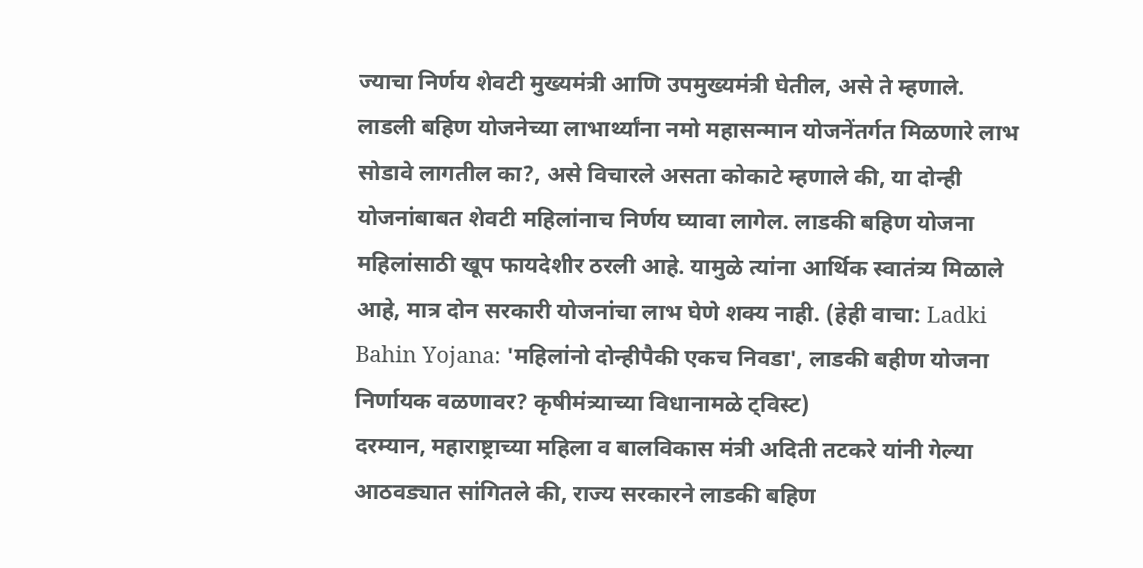ज्याचा निर्णय शेवटी मुख्यमंत्री आणि उपमुख्यमंत्री घेतील, असे ते म्हणाले. लाडली बहिण योजनेच्या लाभार्थ्यांना नमो महासन्मान योजनेंतर्गत मिळणारे लाभ सोडावे लागतील का?, असे विचारले असता कोकाटे म्हणाले की, या दोन्ही योजनांबाबत शेवटी महिलांनाच निर्णय घ्यावा लागेल. लाडकी बहिण योजना महिलांसाठी खूप फायदेशीर ठरली आहे. यामुळे त्यांना आर्थिक स्वातंत्र्य मिळाले आहे, मात्र दोन सरकारी योजनांचा लाभ घेणे शक्य नाही. (हेही वाचा: Ladki Bahin Yojana: 'महिलांनो दोन्हीपैकी एकच निवडा', लाडकी बहीण योजना निर्णायक वळणावर? कृषीमंत्र्याच्या विधानामळे ट्विस्ट)
दरम्यान, महाराष्ट्राच्या महिला व बालविकास मंत्री अदिती तटकरे यांनी गेल्या आठवड्यात सांगितले की, राज्य सरकारने लाडकी बहिण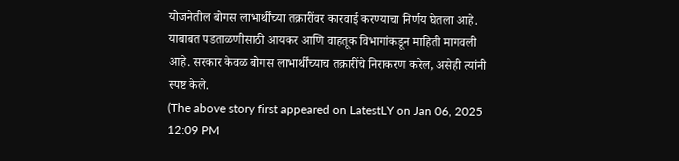योजनेतील बोगस लाभार्थींच्या तक्रारींवर कारवाई करण्याचा निर्णय घेतला आहे. याबाबत पडताळणीसाठी आयकर आणि वाहतूक विभागांकडून माहिती मागवली आहे. सरकार केवळ बोगस लाभार्थींच्याच तक्रारींचे निराकरण करेल, असेही त्यांनी स्पष्ट केले.
(The above story first appeared on LatestLY on Jan 06, 2025 12:09 PM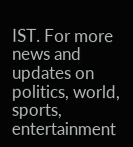IST. For more news and updates on politics, world, sports, entertainment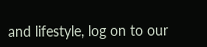and lifestyle, log on to our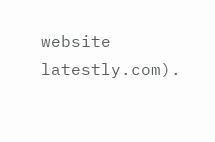website latestly.com).